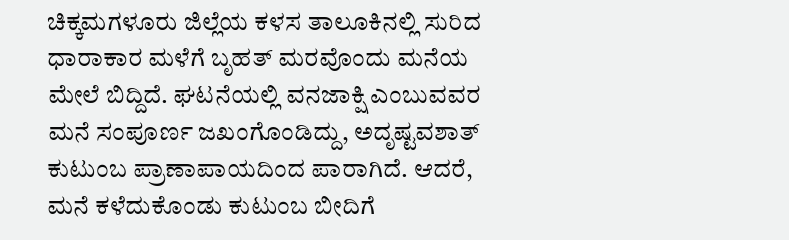ಚಿಕ್ಕಮಗಳೂರು ಜಿಲ್ಲೆಯ ಕಳಸ ತಾಲೂಕಿನಲ್ಲಿ ಸುರಿದ ಧಾರಾಕಾರ ಮಳೆಗೆ ಬೃಹತ್ ಮರವೊಂದು ಮನೆಯ ಮೇಲೆ ಬಿದ್ದಿದೆ. ಘಟನೆಯಲ್ಲಿ ವನಜಾಕ್ಷಿ ಎಂಬುವವರ ಮನೆ ಸಂಪೂರ್ಣ ಜಖಂಗೊಂಡಿದ್ದು, ಅದೃಷ್ಟವಶಾತ್ ಕುಟುಂಬ ಪ್ರಾಣಾಪಾಯದಿಂದ ಪಾರಾಗಿದೆ. ಆದರೆ, ಮನೆ ಕಳೆದುಕೊಂಡು ಕುಟುಂಬ ಬೀದಿಗೆ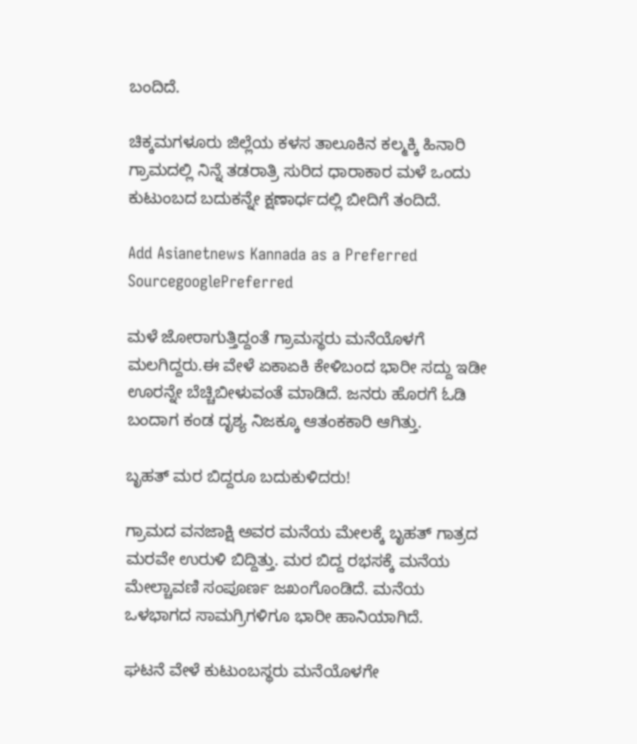ಬಂದಿದೆ.

ಚಿಕ್ಕಮಗಳೂರು ಜಿಲ್ಲೆಯ ಕಳಸ ತಾಲೂಕಿನ ಕಲ್ಮಕ್ಕಿ ಹಿನಾರಿ ಗ್ರಾಮದಲ್ಲಿ ನಿನ್ನೆ ತಡರಾತ್ರಿ ಸುರಿದ ಧಾರಾಕಾರ ಮಳೆ ಒಂದು ಕುಟುಂಬದ ಬದುಕನ್ನೇ ಕ್ಷಣಾರ್ಧದಲ್ಲಿ ಬೀದಿಗೆ ತಂದಿದೆ.

Add Asianetnews Kannada as a Preferred SourcegooglePreferred

ಮಳೆ ಜೋರಾಗುತ್ತಿದ್ದಂತೆ ಗ್ರಾಮಸ್ಥರು ಮನೆಯೊಳಗೆ ಮಲಗಿದ್ದರು.ಈ ವೇಳೆ ಏಕಾಏಕಿ ಕೇಳಿಬಂದ ಭಾರೀ ಸದ್ದು ಇಡೀ ಊರನ್ನೇ ಬೆಚ್ಚಿಬೀಳುವಂತೆ ಮಾಡಿದೆ. ಜನರು ಹೊರಗೆ ಓಡಿ ಬಂದಾಗ ಕಂಡ ದೃಶ್ಯ ನಿಜಕ್ಕೂ ಆತಂಕಕಾರಿ ಆಗಿತ್ತು.

ಬೃಹತ್ ಮರ ಬಿದ್ದರೂ ಬದುಕುಳಿದರು!

ಗ್ರಾಮದ ವನಜಾಕ್ಷಿ ಅವರ ಮನೆಯ ಮೇಲಕ್ಕೆ ಬೃಹತ್ ಗಾತ್ರದ ಮರವೇ ಉರುಳಿ ಬಿದ್ದಿತ್ತು. ಮರ ಬಿದ್ದ ರಭಸಕ್ಕೆ ಮನೆಯ ಮೇಲ್ಚಾವಣಿ ಸಂಪೂರ್ಣ ಜಖಂಗೊಂಡಿದೆ. ಮನೆಯ ಒಳಭಾಗದ ಸಾಮಗ್ರಿಗಳಿಗೂ ಭಾರೀ ಹಾನಿಯಾಗಿದೆ.

ಘಟನೆ ವೇಳೆ ಕುಟುಂಬಸ್ಥರು ಮನೆಯೊಳಗೇ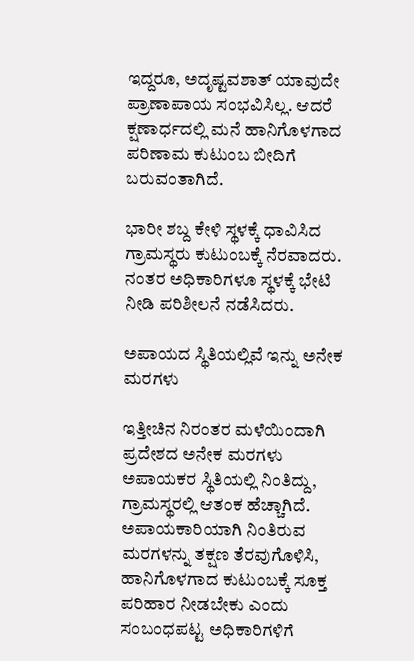ಇದ್ದರೂ, ಅದೃಷ್ಟವಶಾತ್ ಯಾವುದೇ ಪ್ರಾಣಾಪಾಯ ಸಂಭವಿಸಿಲ್ಲ. ಆದರೆ ಕ್ಷಣಾರ್ಧದಲ್ಲಿ ಮನೆ ಹಾನಿಗೊಳಗಾದ ಪರಿಣಾಮ ಕುಟುಂಬ ಬೀದಿಗೆ ಬರುವಂತಾಗಿದೆ.

ಭಾರೀ ಶಬ್ದ ಕೇಳಿ ಸ್ಥಳಕ್ಕೆ ಧಾವಿಸಿದ ಗ್ರಾಮಸ್ಥರು ಕುಟುಂಬಕ್ಕೆ ನೆರವಾದರು. ನಂತರ ಅಧಿಕಾರಿಗಳೂ ಸ್ಥಳಕ್ಕೆ ಭೇಟಿ ನೀಡಿ ಪರಿಶೀಲನೆ ನಡೆಸಿದರು.

ಅಪಾಯದ ಸ್ಥಿತಿಯಲ್ಲಿವೆ ಇನ್ನು ಅನೇಕ ಮರಗಳು

ಇತ್ತೀಚಿನ ನಿರಂತರ ಮಳೆಯಿಂದಾಗಿ ಪ್ರದೇಶದ ಅನೇಕ ಮರಗಳು ಅಪಾಯಕರ ಸ್ಥಿತಿಯಲ್ಲಿ ನಿಂತಿದ್ದು, ಗ್ರಾಮಸ್ಥರಲ್ಲಿ ಆತಂಕ ಹೆಚ್ಚಾಗಿದೆ. ಅಪಾಯಕಾರಿಯಾಗಿ ನಿಂತಿರುವ ಮರಗಳನ್ನು ತಕ್ಷಣ ತೆರವುಗೊಳಿಸಿ, ಹಾನಿಗೊಳಗಾದ ಕುಟುಂಬಕ್ಕೆ ಸೂಕ್ತ ಪರಿಹಾರ ನೀಡಬೇಕು ಎಂದು ಸಂಬಂಧಪಟ್ಟ ಅಧಿಕಾರಿಗಳಿಗೆ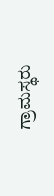ಗ್ರಾಮಸ್ಥರು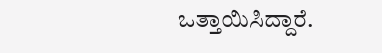ಒತ್ತಾಯಿಸಿದ್ದಾರೆ.